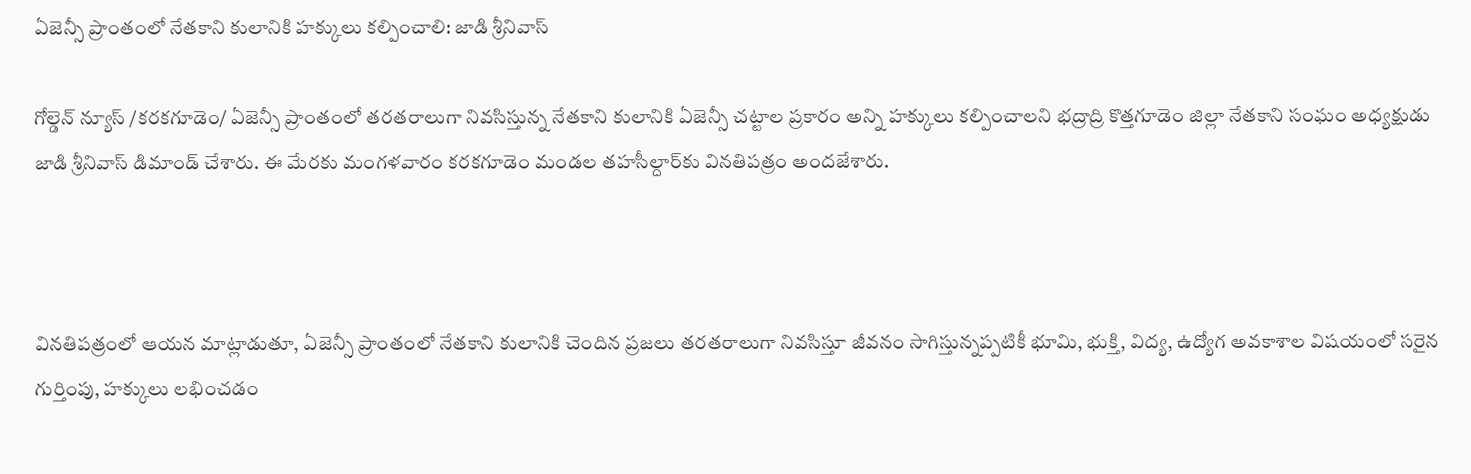ఏజెన్సీ ప్రాంతంలో నేతకాని కులానికి హక్కులు కల్పించాలి: జాడి శ్రీనివాస్

గోల్డెన్ న్యూస్ /కరకగూడెం/ ఏజెన్సీ ప్రాంతంలో తరతరాలుగా నివసిస్తున్న నేతకాని కులానికి ఏజెన్సీ చట్టాల ప్రకారం అన్ని హక్కులు కల్పించాలని భద్రాద్రి కొత్తగూడెం జిల్లా నేతకాని సంఘం అధ్యక్షుడు జాడి శ్రీనివాస్ డిమాండ్ చేశారు. ఈ మేరకు మంగళవారం కరకగూడెం మండల తహసీల్దార్‌కు వినతిపత్రం అందజేశారు.



వినతిపత్రంలో ఆయన మాట్లాడుతూ, ఏజెన్సీ ప్రాంతంలో నేతకాని కులానికి చెందిన ప్రజలు తరతరాలుగా నివసిస్తూ జీవనం సాగిస్తున్నప్పటికీ భూమి, భుక్తి, విద్య, ఉద్యోగ అవకాశాల విషయంలో సరైన గుర్తింపు, హక్కులు లభించడం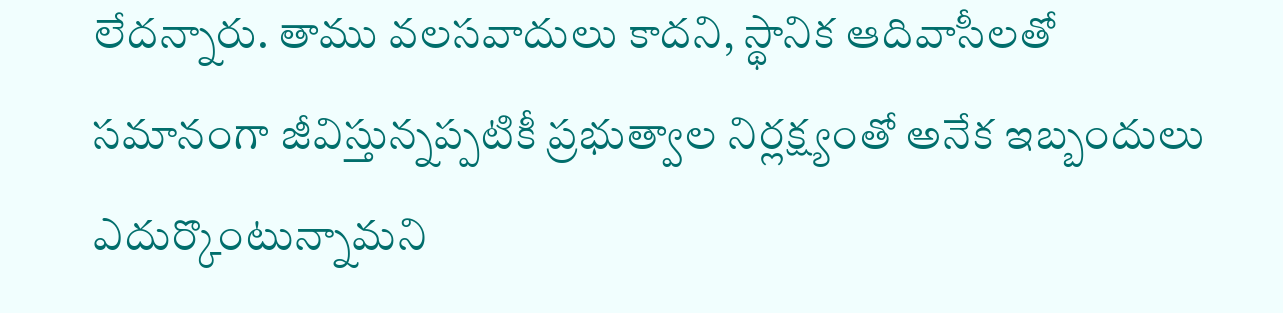లేదన్నారు. తాము వలసవాదులు కాదని, స్థానిక ఆదివాసీలతో సమానంగా జీవిస్తున్నప్పటికీ ప్రభుత్వాల నిర్లక్ష్యంతో అనేక ఇబ్బందులు ఎదుర్కొంటున్నామని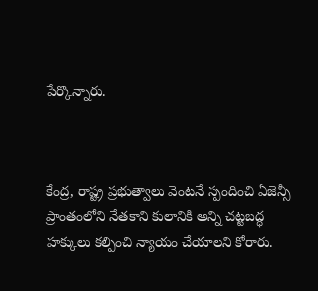పేర్కొన్నారు.



కేంద్ర, రాష్ట్ర ప్రభుత్వాలు వెంటనే స్పందించి ఏజెన్సీ ప్రాంతంలోని నేతకాని కులానికి అన్ని చట్టబద్ధ హక్కులు కల్పించి న్యాయం చేయాలని కోరారు.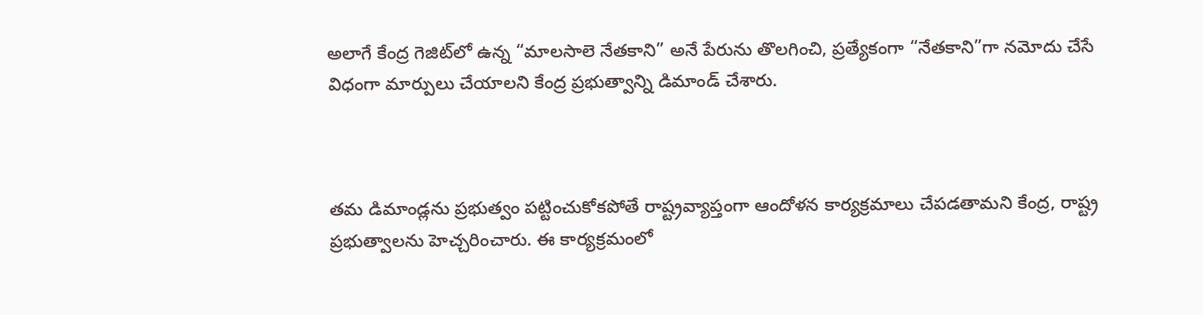అలాగే కేంద్ర గెజిట్‌లో ఉన్న “మాలసాలె నేతకాని” అనే పేరును తొలగించి, ప్రత్యేకంగా “నేతకాని”గా నమోదు చేసే విధంగా మార్పులు చేయాలని కేంద్ర ప్రభుత్వాన్ని డిమాండ్ చేశారు.



తమ డిమాండ్లను ప్రభుత్వం పట్టించుకోకపోతే రాష్ట్రవ్యాప్తంగా ఆందోళన కార్యక్రమాలు చేపడతామని కేంద్ర, రాష్ట్ర ప్రభుత్వాలను హెచ్చరించారు. ఈ కార్యక్రమంలో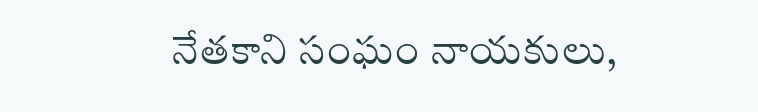నేతకాని సంఘం నాయకులు,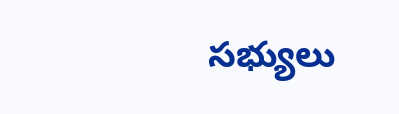సభ్యులు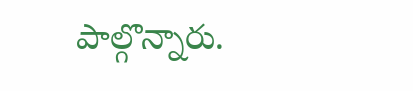పాల్గొన్నారు.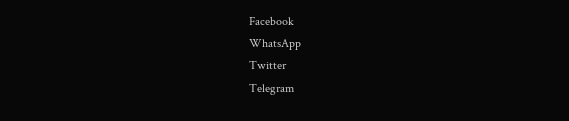Facebook
WhatsApp
Twitter
Telegram